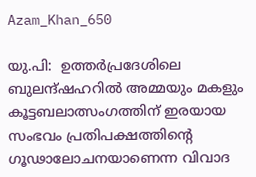Azam_Khan_650

യു.പി:  ഉത്തര്‍പ്രദേശിലെ ബുലന്ദ്ഷഹറില്‍ അമ്മയും മകളും കൂട്ടബലാത്സംഗത്തിന് ഇരയായ സംഭവം പ്രതിപക്ഷത്തിന്റെ ഗൂഢാലോചനയാണെന്ന വിവാദ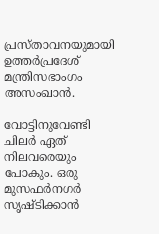പ്രസ്താവനയുമായി ഉത്തര്‍പ്രദേശ് മന്ത്രിസഭാംഗം അസംഖാന്‍.

വോട്ടിനുവേണ്ടി ചിലര്‍ ഏത് നിലവരെയും പോകും. ഒരു മുസഫര്‍നഗര്‍ സൃഷ്ടിക്കാന്‍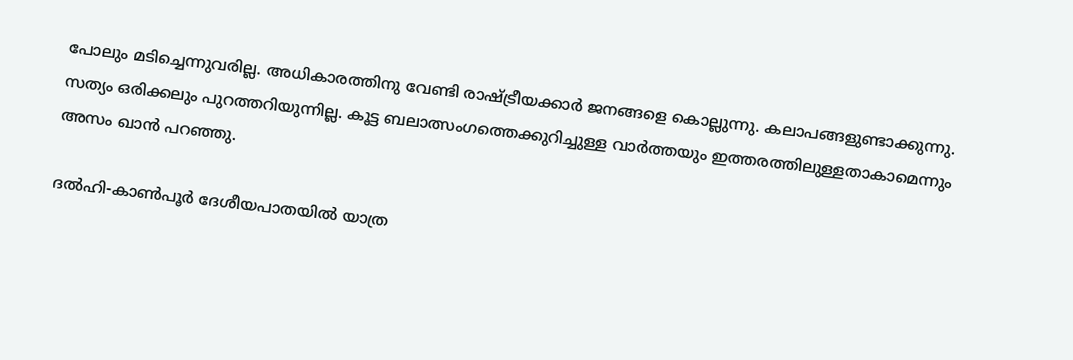പോലും മടിച്ചെന്നുവരില്ല. അധികാരത്തിനു വേണ്ടി രാഷ്ട്രീയക്കാര്‍ ജനങ്ങളെ കൊല്ലുന്നു. കലാപങ്ങളുണ്ടാക്കുന്നു. സത്യം ഒരിക്കലും പുറത്തറിയുന്നില്ല. കൂട്ട ബലാത്സംഗത്തെക്കുറിച്ചുള്ള വാര്‍ത്തയും ഇത്തരത്തിലുള്ളതാകാമെന്നും അസം ഖാന്‍ പറഞ്ഞു.

ദല്‍ഹി-കാണ്‍പൂര്‍ ദേശീയപാതയില്‍ യാത്ര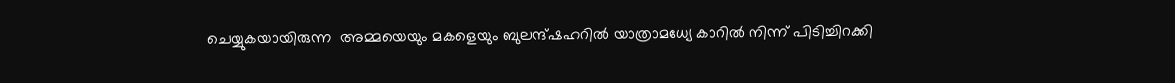ചെയ്യുകയായിരുന്ന  അമ്മയെയും മകളെയും ബുലന്ദ്ഷഹറില്‍ യാത്രാമധ്യേ കാറില്‍ നിന്ന് പിടിച്ചിറക്കി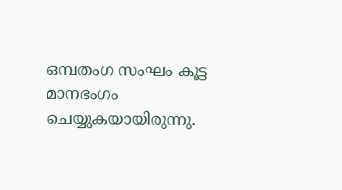ഒമ്പതംഗ സംഘം കൂട്ട മാനഭംഗം ചെയ്യുകയായിരുന്നു.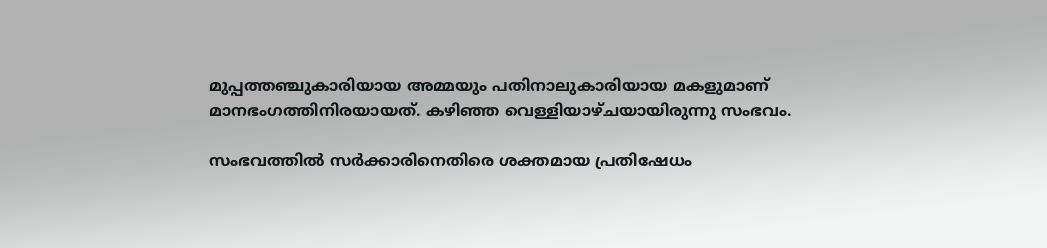മുപ്പത്തഞ്ചുകാരിയായ അമ്മയും പതിനാലുകാരിയായ മകളുമാണ് മാനഭംഗത്തിനിരയായത്. കഴിഞ്ഞ വെള്ളിയാഴ്ചയായിരുന്നു സംഭവം.

സംഭവത്തില്‍ സര്‍ക്കാരിനെതിരെ ശക്തമായ പ്രതിഷേധം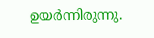ഉയര്‍ന്നിരുന്നു.